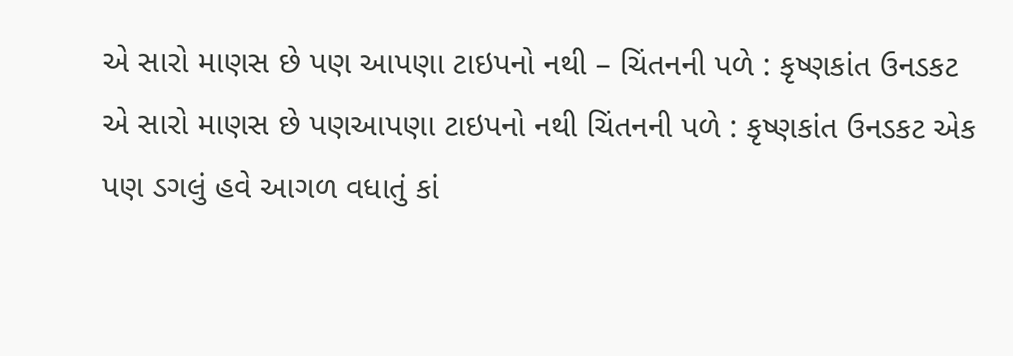એ સારો માણસ છે પણ આપણા ટાઇપનો નથી – ચિંતનની પળે : કૃષ્ણકાંત ઉનડકટ
એ સારો માણસ છે પણઆપણા ટાઇપનો નથી ચિંતનની પળે : કૃષ્ણકાંત ઉનડકટ એક પણ ડગલું હવે આગળ વધાતું કાં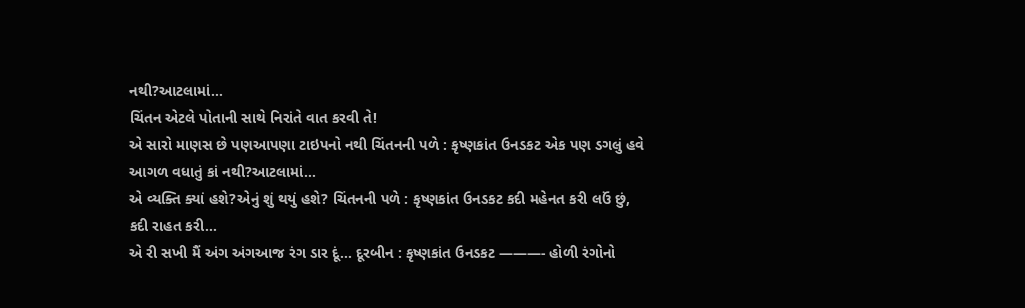નથી?આટલામાં…
ચિંતન એટલે પોતાની સાથે નિરાંતે વાત કરવી તે!
એ સારો માણસ છે પણઆપણા ટાઇપનો નથી ચિંતનની પળે : કૃષ્ણકાંત ઉનડકટ એક પણ ડગલું હવે આગળ વધાતું કાં નથી?આટલામાં…
એ વ્યક્તિ ક્યાં હશે?એનું શું થયું હશે? ચિંતનની પળે : કૃષ્ણકાંત ઉનડકટ કદી મહેનત કરી લઉં છું, કદી રાહત કરી…
એ રી સખી મૈં અંગ અંગઆજ રંગ ડાર દૂં… દૂરબીન : કૃષ્ણકાંત ઉનડકટ ———- હોળી રંગોનો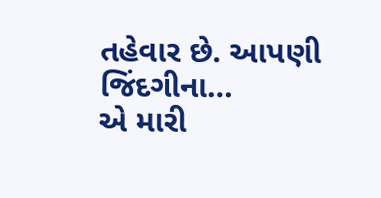તહેવાર છે. આપણી જિંદગીના…
એ મારી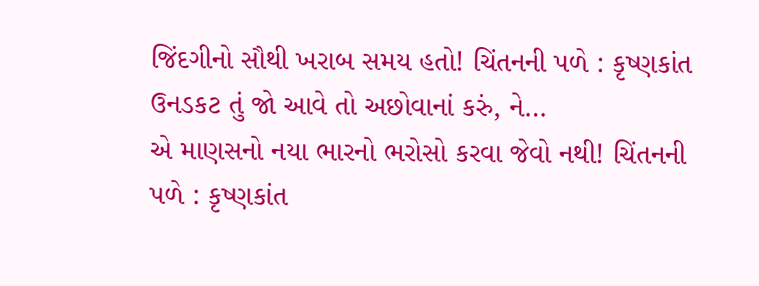જિંદગીનો સૌથી ખરાબ સમય હતો! ચિંતનની પળે : કૃષ્ણકાંત ઉનડકટ તું જો આવે તો અછોવાનાં કરું, ને…
એ માણસનો નયા ભારનો ભરોસો કરવા જેવો નથી! ચિંતનની પળે : કૃષ્ણકાંત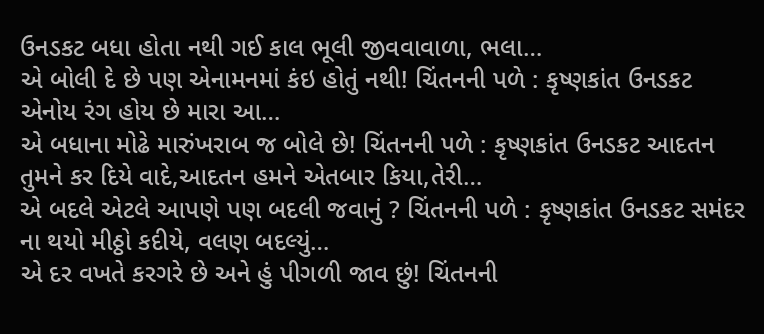ઉનડકટ બધા હોતા નથી ગઈ કાલ ભૂલી જીવવાવાળા, ભલા…
એ બોલી દે છે પણ એનામનમાં કંઇ હોતું નથી! ચિંતનની પળે : કૃષ્ણકાંત ઉનડકટ એનોય રંગ હોય છે મારા આ…
એ બધાના મોઢે મારુંખરાબ જ બોલે છે! ચિંતનની પળે : કૃષ્ણકાંત ઉનડકટ આદતન તુમને કર દિયે વાદે,આદતન હમને એતબાર કિયા,તેરી…
એ બદલે એટલે આપણે પણ બદલી જવાનું ? ચિંતનની પળે : કૃષ્ણકાંત ઉનડકટ સમંદર ના થયો મીઠ્ઠો કદીયે, વલણ બદલ્યું…
એ દર વખતે કરગરે છે અને હું પીગળી જાવ છું! ચિંતનની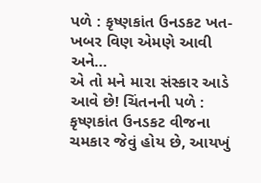પળે : કૃષ્ણકાંત ઉનડકટ ખત-ખબર વિણ એમણે આવી અને…
એ તો મને મારા સંસ્કાર આડે આવે છે! ચિંતનની પળે : કૃષ્ણકાંત ઉનડકટ વીજના ચમકાર જેવું હોય છે, આયખું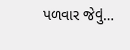પળવાર જેવું…